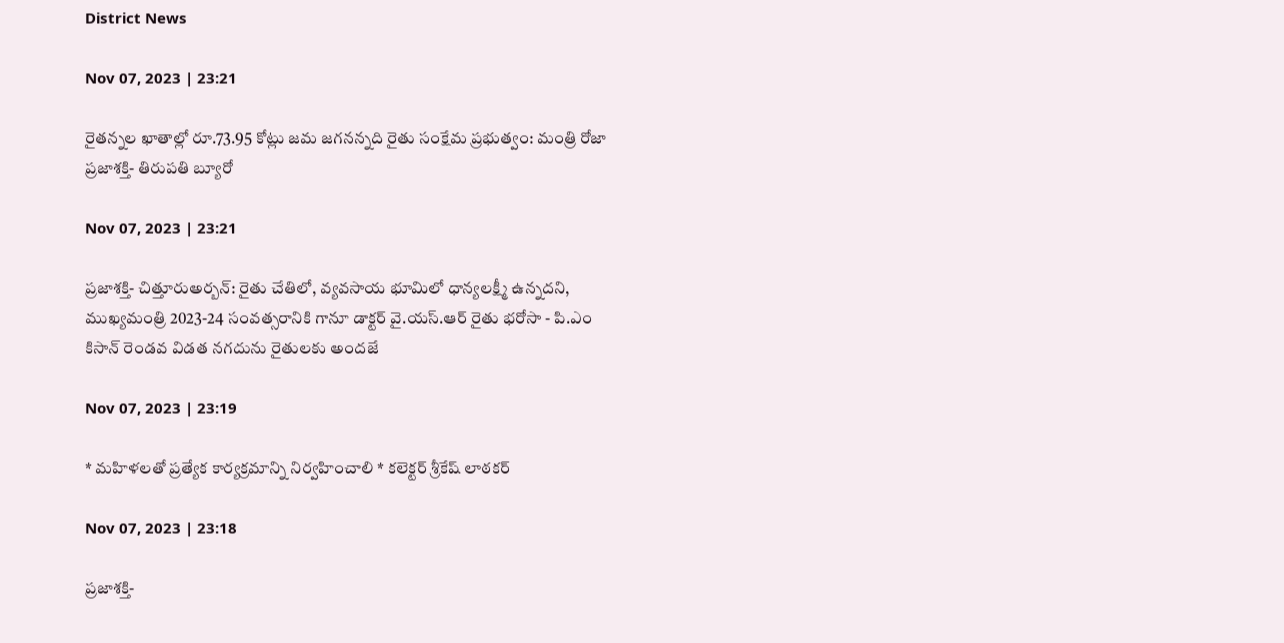District News

Nov 07, 2023 | 23:21

రైతన్నల ఖాతాల్లో రూ.73.95 కోట్లు జమ జగనన్నది రైతు సంక్షేమ ప్రభుత్వం: మంత్రి రోజా ప్రజాశక్తి- తిరుపతి బ్యూరో

Nov 07, 2023 | 23:21

ప్రజాశక్తి- చిత్తూరుఅర్బన్‌: రైతు చేతిలో, వ్యవసాయ భూమిలో ధాన్యలక్ష్మీ ఉన్నదని, ముఖ్యమంత్రి 2023-24 సంవత్సరానికి గానూ డాక్టర్‌ వై.యస్‌.ఆర్‌ రైతు భరోసా - పి.ఎం కిసాన్‌ రెండవ విడత నగదును రైతులకు అందజే

Nov 07, 2023 | 23:19

* మహిళలతో ప్రత్యేక కార్యక్రమాన్ని నిర్వహించాలి * కలెక్టర్‌ శ్రీకేష్‌ లాఠకర్‌

Nov 07, 2023 | 23:18

ప్రజాశక్తి-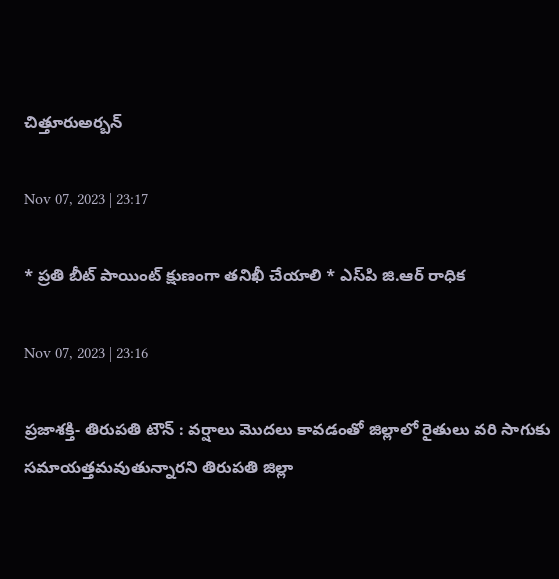చిత్తూరుఅర్బన్‌

Nov 07, 2023 | 23:17

* ప్రతి బీట్‌ పాయింట్‌ క్షుణంగా తనిఖీ చేయాలి * ఎస్‌పి జి.ఆర్‌ రాధిక

Nov 07, 2023 | 23:16

ప్రజాశక్తి- తిరుపతి టౌన్‌ : వర్షాలు మొదలు కావడంతో జిల్లాలో రైతులు వరి సాగుకు సమాయత్తమవుతున్నారని తిరుపతి జిల్లా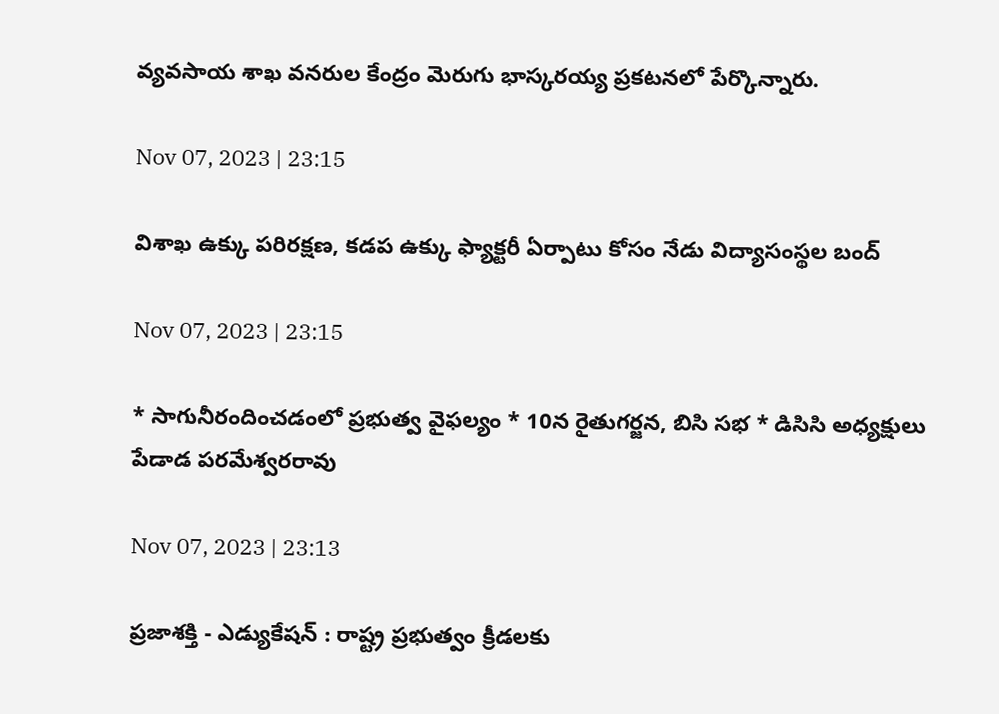వ్యవసాయ శాఖ వనరుల కేంద్రం మెరుగు భాస్కరయ్య ప్రకటనలో పేర్కొన్నారు.

Nov 07, 2023 | 23:15

విశాఖ ఉక్కు పరిరక్షణ, కడప ఉక్కు ఫ్యాక్టరీ ఏర్పాటు కోసం నేడు విద్యాసంస్థల బంద్‌

Nov 07, 2023 | 23:15

* సాగునీరందించడంలో ప్రభుత్వ వైఫల్యం * 10న రైతుగర్జన, బిసి సభ * డిసిసి అధ్యక్షులు పేడాడ పరమేశ్వరరావు

Nov 07, 2023 | 23:13

ప్రజాశక్తి - ఎడ్యుకేషన్‌ : రాష్ట్ర ప్రభుత్వం క్రీడలకు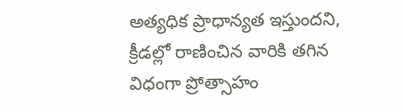అత్యధిక ప్రాధాన్యత ఇస్తుందని, క్రీడల్లో రాణించిన వారికి తగిన విధంగా ప్రోత్సాహం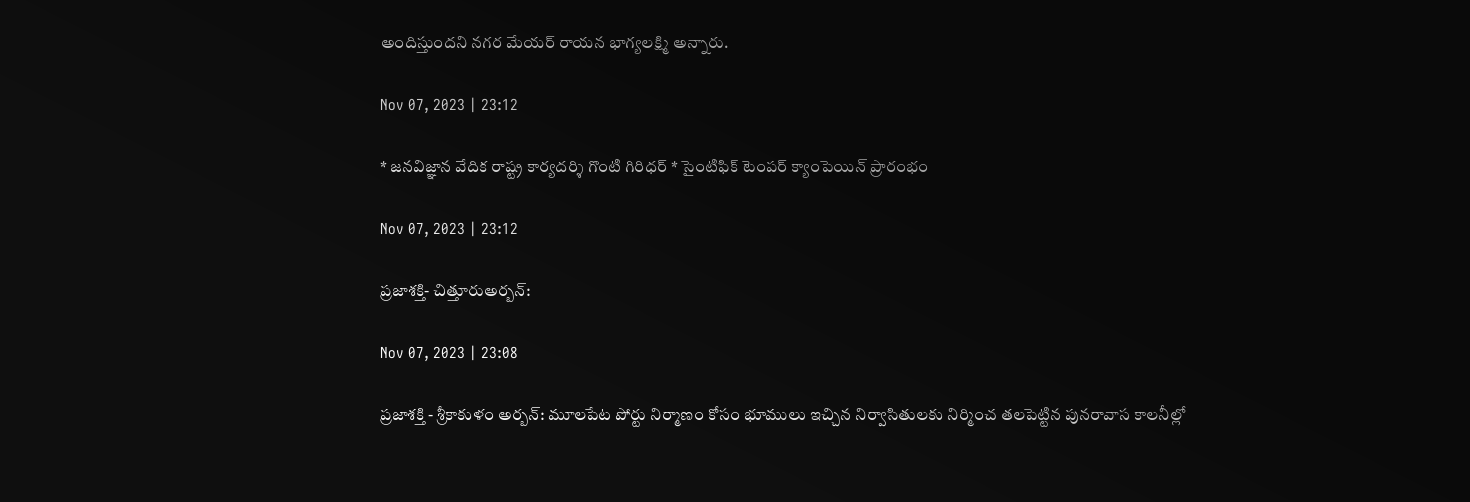అందిస్తుందని నగర మేయర్‌ రాయన భాగ్యలక్ష్మి అన్నారు.

Nov 07, 2023 | 23:12

* జనవిజ్ఞాన వేదిక రాష్ట్ర కార్యదర్శి గొంటి గిరిధర్‌ * సైంటిఫిక్‌ టెంపర్‌ క్యాంపెయిన్‌ ప్రారంభం

Nov 07, 2023 | 23:12

ప్రజాశక్తి- చిత్తూరుఅర్బన్‌:

Nov 07, 2023 | 23:08

ప్రజాశక్తి - శ్రీకాకుళం అర్బన్‌: మూలపేట పోర్టు నిర్మాణం కోసం భూములు ఇచ్చిన నిర్వాసితులకు నిర్మించ తలపెట్టిన పునరావాస కాలనీల్లో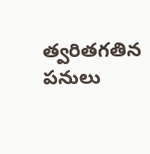త్వరితగతిన పనులు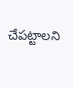చేపట్టాలని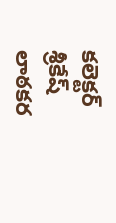కలెక్టర్‌ శ్రీకేష్‌ లాఠకర